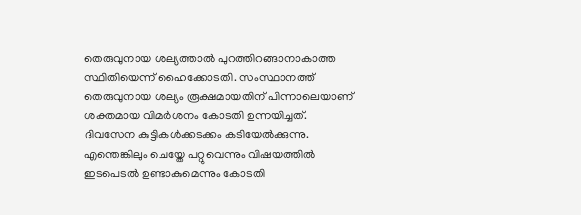തെരുവുനായ ശല്യത്താൽ പുറത്തിറങ്ങാനാകാത്ത സ്ഥിതിയെന്ന് ഹൈക്കോടതി. സംസ്ഥാനത്ത് തെരുവുനായ ശല്യം രൂക്ഷമായതിന് പിന്നാലെയാണ് ശക്തമായ വിമർശനം കോടതി ഉന്നയിച്ചത്. ദിവസേന കുട്ടികൾക്കടക്കം കടിയേൽക്കുന്നു. എന്തെങ്കിലും ചെയ്തേ പറ്റുവെന്നും വിഷയത്തിൽ ഇടപെടൽ ഉണ്ടാകുമെന്നും കോടതി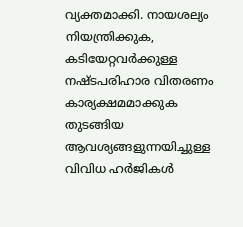വ്യക്തമാക്കി. നായശല്യം നിയന്ത്രിക്കുക, കടിയേറ്റവർക്കുള്ള നഷ്ടപരിഹാര വിതരണം കാര്യക്ഷമമാക്കുക തുടങ്ങിയ ആവശ്യങ്ങളുന്നയിച്ചുള്ള വിവിധ ഹർജികൾ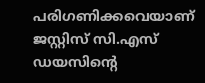പരിഗണിക്കവെയാണ് ജസ്റ്റിസ് സി.എസ് ഡയസിന്റെ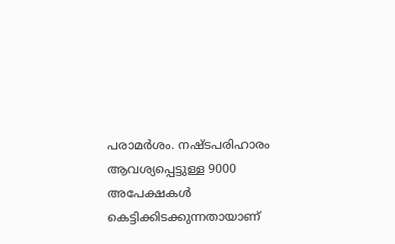പരാമർശം. നഷ്ടപരിഹാരം ആവശ്യപ്പെട്ടുള്ള 9000 അപേക്ഷകൾ കെട്ടിക്കിടക്കുന്നതായാണ്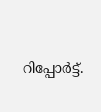റിപ്പോർട്ട്.